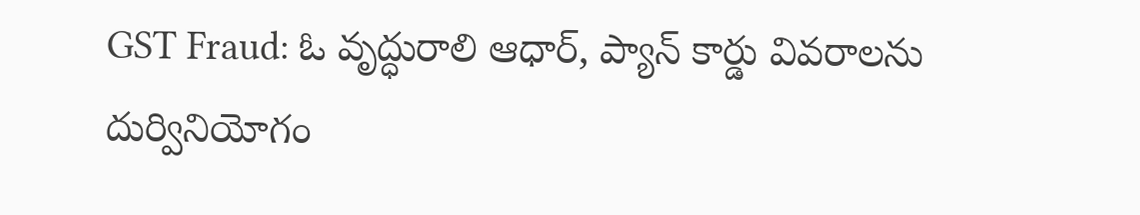GST Fraud: ఓ వృద్ధురాలి ఆధార్, ప్యాన్ కార్డు వివరాలను దుర్వినియోగం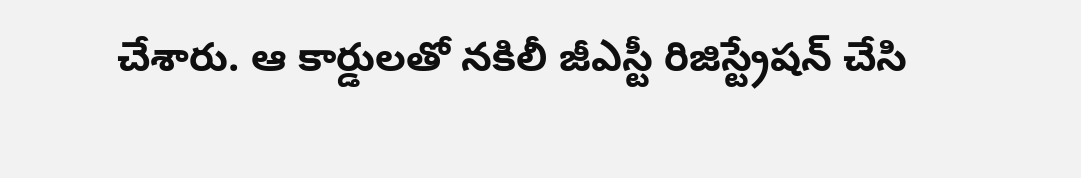చేశారు. ఆ కార్డులతో నకిలీ జీఎస్టీ రిజిస్ట్రేషన్ చేసి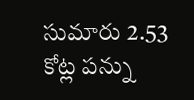సుమారు 2.53 కోట్ల పన్ను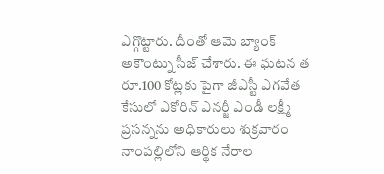ఎగ్గొట్టారు. దీంతో ఆమె బ్యాంక్ అకౌంట్ను సీజ్ చేశారు. ఈ ఘటన త
రూ.100 కోట్లకు పైగా జీఎస్టీ ఎగవేత కేసులో ఎకోరిన్ ఎనర్జీ ఎండీ లక్ష్మీ ప్రసన్నను అధికారులు శుక్రవారం నాంపల్లిలోని ఆర్థిక నేరాల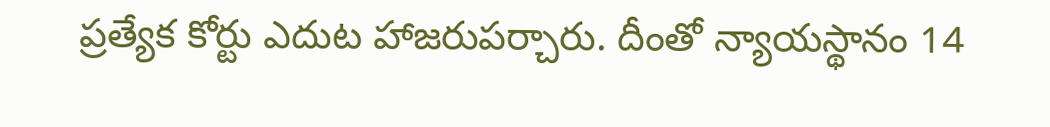ప్రత్యేక కోర్టు ఎదుట హాజరుపర్చారు. దీంతో న్యాయస్థానం 14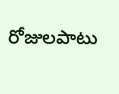రోజులపాటు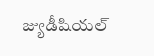జ్యుడీషియల్